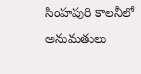సింహపురి కాలనీలో అనుమతులు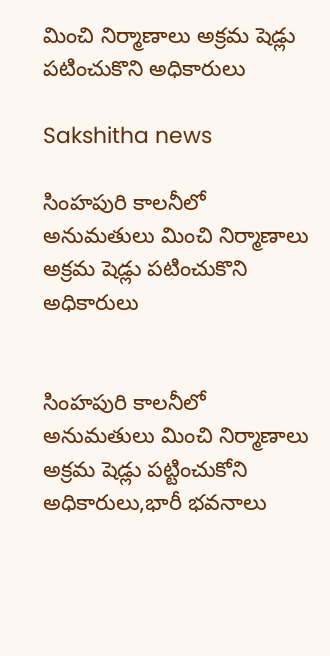మించి నిర్మాణాలు అక్రమ షెడ్లు పటించుకొని అధికారులు

Sakshitha news

సింహపురి కాలనీలో అనుమతులు మించి నిర్మాణాలు అక్రమ షెడ్లు పటించుకొని అధికారులు


సింహపురి కాలనీలో అనుమతులు మించి నిర్మాణాలు అక్రమ షెడ్లు పట్టించుకోని అధికారులు,భారీ భవనాలు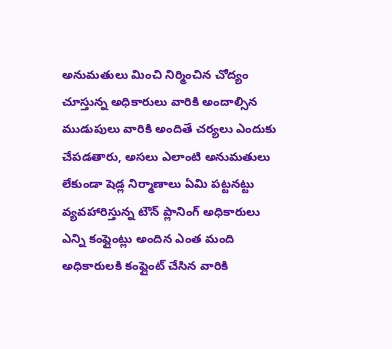అనుమతులు మించి నిర్మించిన చోద్యం చూస్తున్న అధికారులు వారికి అందాల్సిన ముడుపులు వారికి అందితే చర్యలు ఎందుకు చేపడతారు, అసలు ఎలాంటి అనుమతులు లేకుండా షెడ్ల నిర్మాణాలు ఏమి పట్టనట్టు వ్యవహారిస్తున్న టౌన్ ప్లానింగ్ అధికారులు ఎన్ని కంప్లైంట్లు అందిన ఎంత మంది అధికారులకి కంప్లైంట్ చేసిన వారికి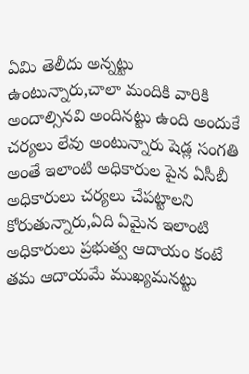ఏమి తెలీదు అన్నట్టు ఉంటున్నారు,చాలా మందికి వారికి అందాల్సినవి అందినట్టు ఉంది అందుకే చర్యలు లేవు అంటున్నారు షెడ్ల సంగతి అంతే ఇలాంటి అధికారుల పైన ఏసీబీ అధికారులు చర్యలు చేపట్టాలని కోరుతున్నారు,ఏది ఏమైన ఇలాంటి అధికారులు ప్రభుత్వ ఆదాయం కంటే తమ ఆదాయమే ముఖ్యమనట్టు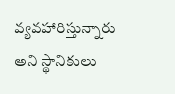వ్యవహారిస్తున్నారు అని స్థానికులు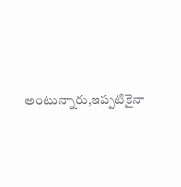అంటున్నారు,ఇప్పటికైనా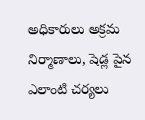అధికారులు అక్రమ నిర్మాణాలు, షెడ్ల పైన ఎలాంటి చర్యలు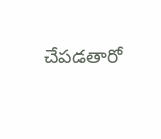చేపడతారో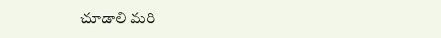చూడాలి మరి